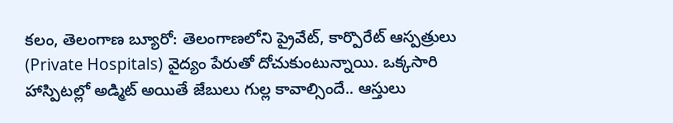కలం, తెలంగాణ బ్యూరో: తెలంగాణలోని ప్రైవేట్, కార్పొరేట్ ఆస్పత్రులు (Private Hospitals) వైద్యం పేరుతో దోచుకుంటున్నాయి. ఒక్కసారి హాస్పిటల్లో అడ్మిట్ అయితే జేబులు గుల్ల కావాల్సిందే.. ఆస్తులు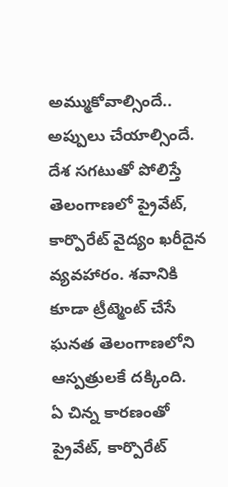అమ్ముకోవాల్సిందే.. అప్పులు చేయాల్సిందే. దేశ సగటుతో పోలిస్తే తెలంగాణలో ప్రైవేట్, కార్పొరేట్ వైద్యం ఖరీదైన వ్యవహారం. శవానికి కూడా ట్రీట్మెంట్ చేసే ఘనత తెలంగాణలోని ఆస్పత్రులకే దక్కింది.
ఏ చిన్న కారణంతో ప్రైవేట్, కార్పొరేట్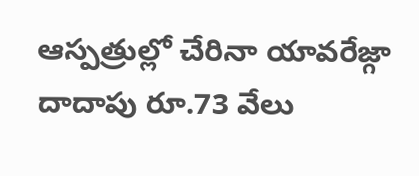ఆస్పత్రుల్లో చేరినా యావరేజ్గా దాదాపు రూ.73 వేలు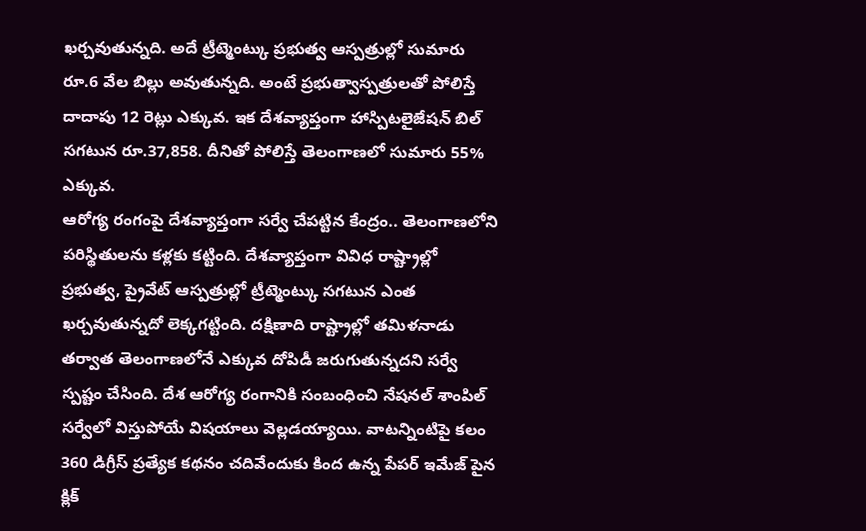ఖర్చవుతున్నది. అదే ట్రీట్మెంట్కు ప్రభుత్వ ఆస్పత్రుల్లో సుమారు రూ.6 వేల బిల్లు అవుతున్నది. అంటే ప్రభుత్వాస్పత్రులతో పోలిస్తే దాదాపు 12 రెట్లు ఎక్కువ. ఇక దేశవ్యాప్తంగా హాస్పిటలైజేషన్ బిల్ సగటున రూ.37,858. దీనితో పోలిస్తే తెలంగాణలో సుమారు 55% ఎక్కువ.
ఆరోగ్య రంగంపై దేశవ్యాప్తంగా సర్వే చేపట్టిన కేంద్రం.. తెలంగాణలోని పరిస్థితులను కళ్లకు కట్టింది. దేశవ్యాప్తంగా వివిధ రాష్ట్రాల్లో ప్రభుత్వ, ప్రైవేట్ ఆస్పత్రుల్లో ట్రీట్మెంట్కు సగటున ఎంత ఖర్చవుతున్నదో లెక్కగట్టింది. దక్షిణాది రాష్ట్రాల్లో తమిళనాడు తర్వాత తెలంగాణలోనే ఎక్కువ దోపిడీ జరుగుతున్నదని సర్వే స్పష్టం చేసింది. దేశ ఆరోగ్య రంగానికి సంబంధించి నేషనల్ శాంపిల్ సర్వేలో విస్తుపోయే విషయాలు వెల్లడయ్యాయి. వాటన్నింటిపై కలం 360 డిగ్రీస్ ప్రత్యేక కథనం చదివేందుకు కింద ఉన్న పేపర్ ఇమేజ్ పైన క్లిక్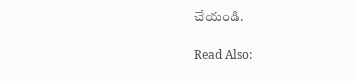చేయండి.

Read Also: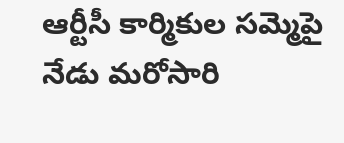ఆర్టీసీ కార్మికుల సమ్మెపై నేడు మరోసారి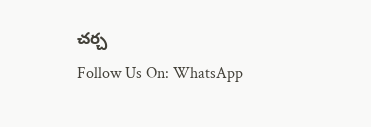చర్చ
Follow Us On: WhatsApp